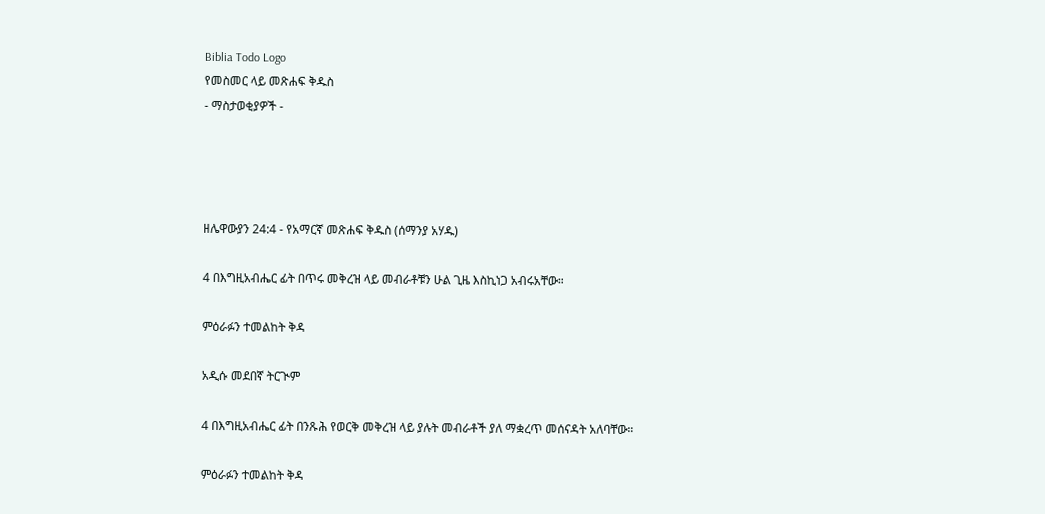Biblia Todo Logo
የመስመር ላይ መጽሐፍ ቅዱስ
- ማስታወቂያዎች -




ዘሌዋውያን 24:4 - የአማርኛ መጽሐፍ ቅዱስ (ሰማንያ አሃዱ)

4 በእግዚአብሔር ፊት በጥሩ መቅረዝ ላይ መብራቶቹን ሁል ጊዜ እስኪነጋ አብሩአቸው።

ምዕራፉን ተመልከት ቅዳ

አዲሱ መደበኛ ትርጒም

4 በእግዚአብሔር ፊት በንጹሕ የወርቅ መቅረዝ ላይ ያሉት መብራቶች ያለ ማቋረጥ መሰናዳት አለባቸው።

ምዕራፉን ተመልከት ቅዳ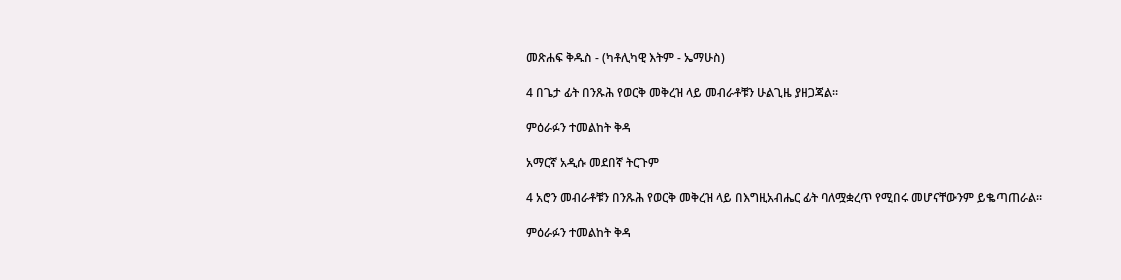መጽሐፍ ቅዱስ - (ካቶሊካዊ እትም - ኤማሁስ)

4 በጌታ ፊት በንጹሕ የወርቅ መቅረዝ ላይ መብራቶቹን ሁልጊዜ ያዘጋጃል።

ምዕራፉን ተመልከት ቅዳ

አማርኛ አዲሱ መደበኛ ትርጉም

4 አሮን መብራቶቹን በንጹሕ የወርቅ መቅረዝ ላይ በእግዚአብሔር ፊት ባለሟቋረጥ የሚበሩ መሆናቸውንም ይቈጣጠራል።

ምዕራፉን ተመልከት ቅዳ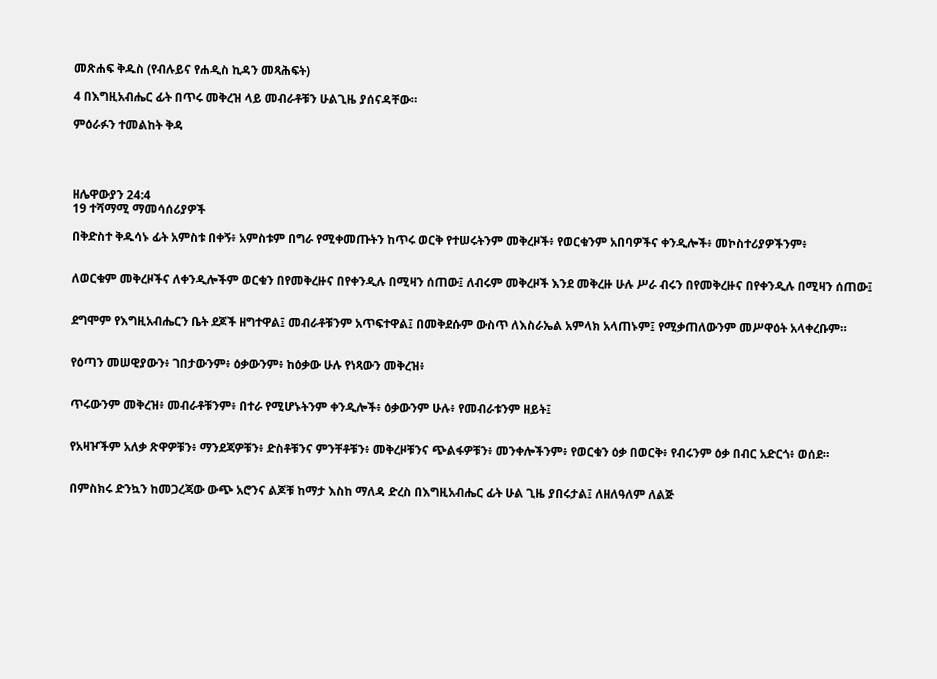መጽሐፍ ቅዱስ (የብሉይና የሐዲስ ኪዳን መጻሕፍት)

4 በእግዚአብሔር ፊት በጥሩ መቅረዝ ላይ መብራቶቹን ሁልጊዜ ያሰናዳቸው።

ምዕራፉን ተመልከት ቅዳ




ዘሌዋውያን 24:4
19 ተሻማሚ ማመሳሰሪያዎች

በቅድስተ ቅዱሳኑ ፊት አምስቱ በቀኝ፥ አምስቱም በግራ የሚቀመጡትን ከጥሩ ወርቅ የተሠሩትንም መቅረዞች፥ የወርቁንም አበባዎችና ቀንዲሎች፥ መኮስተሪያዎችንም፥


ለወርቁም መቅረዞችና ለቀንዲሎችም ወርቁን በየመቅረዙና በየቀንዲሉ በሚዛን ሰጠው፤ ለብሩም መቅረዞች እንደ መቅረዙ ሁሉ ሥራ ብሩን በየመቅረዙና በየቀንዲሉ በሚዛን ሰጠው፤


ደግሞም የእግዚአብሔርን ቤት ደጆች ዘግተዋል፤ መብራቶቹንም አጥፍተዋል፤ በመቅደሱም ውስጥ ለእስራኤል አምላክ አላጠኑም፤ የሚቃጠለውንም መሥዋዕት አላቀረቡም።


የዕጣን መሠዊያውን፥ ገበታውንም፥ ዕቃውንም፥ ከዕቃው ሁሉ የነጻውን መቅረዝ፥


ጥሩውንም መቅረዝ፥ መብራቶቹንም፥ በተራ የሚሆኑትንም ቀንዲሎች፥ ዕቃውንም ሁሉ፥ የመብራቱንም ዘይት፤


የአዛዦችም አለቃ ጽዋዎቹን፥ ማንደጃዎቹን፥ ድስቶቹንና ምንቸቶቹን፥ መቅረዞቹንና ጭልፋዎቹን፥ መንቀሎችንም፥ የወርቁን ዕቃ በወርቅ፥ የብሩንም ዕቃ በብር አድርጎ፥ ወሰደ።


በምስክሩ ድንኳን ከመጋረጃው ውጭ አሮንና ልጆቹ ከማታ እስከ ማለዳ ድረስ በእግዚአብሔር ፊት ሁል ጊዜ ያበሩታል፤ ለዘለዓለም ለልጅ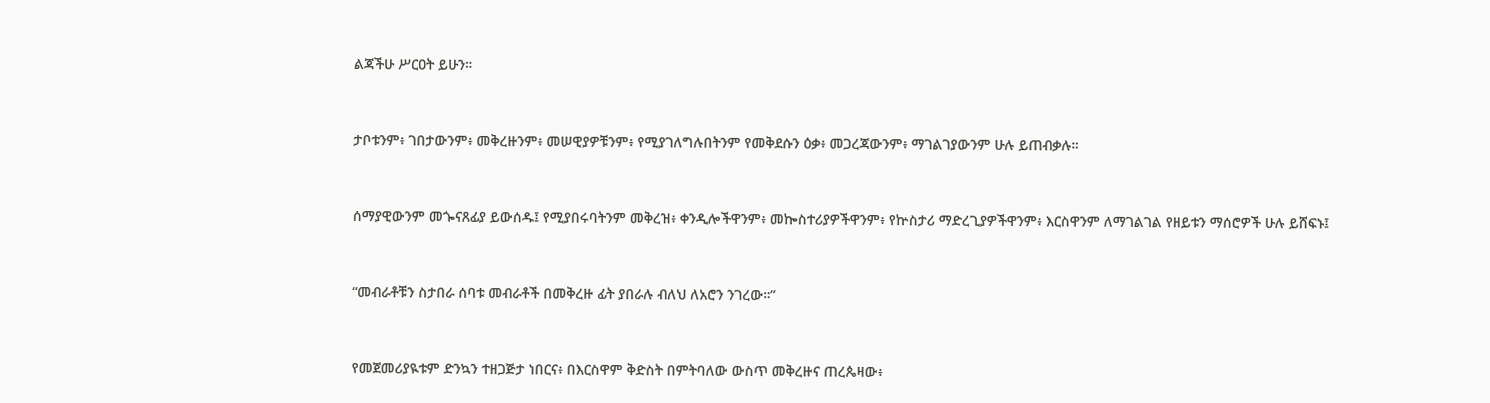ልጃችሁ ሥርዐት ይሁን።


ታቦቱንም፥ ገበታውንም፥ መቅረዙንም፥ መሠዊያዎቹንም፥ የሚያገለግሉበትንም የመቅደሱን ዕቃ፥ መጋረጃውንም፥ ማገልገያውንም ሁሉ ይጠብቃሉ።


ሰማያዊውንም መጐናጸፊያ ይውሰዱ፤ የሚያበሩባትንም መቅረዝ፥ ቀንዲሎችዋንም፥ መኰስተሪያዎችዋንም፥ የኵስታሪ ማድረጊያዎችዋንም፥ እርስዋንም ለማገልገል የዘይቱን ማሰሮዎች ሁሉ ይሸፍኑ፤


“መብራቶቹን ስታበራ ሰባቱ መብራቶች በመቅረዙ ፊት ያበራሉ ብለህ ለአሮን ንገረው።”


የመጀመሪያዪቱም ድንኳን ተዘጋጅታ ነበርና፥ በእርስዋም ቅድስት በምትባለው ውስጥ መቅረዙና ጠረጴዛው፥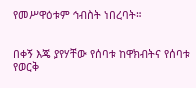የመሥዋዕቱም ኅብስት ነበረባት።


በቀኝ እጄ ያየሃቸው የሰባቱ ከዋክብትና የሰባቱ የወርቅ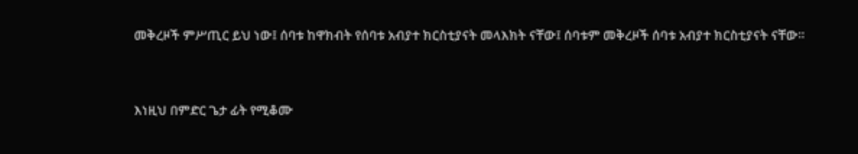መቅረዞች ምሥጢር ይህ ነው፤ ሰባቱ ከዋክብት የሰባቱ አብያተ ክርስቲያናት መላእክት ናቸው፤ ሰባቱም መቅረዞች ሰባቱ አብያተ ክርስቲያናት ናቸው።


እነዚህ በምድር ጌታ ፊት የሚቆሙ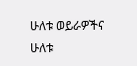ሁለቱ ወይራዎችና ሁለቱ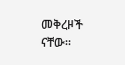መቅረዞች ናቸው።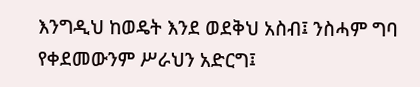እንግዲህ ከወዴት እንደ ወደቅህ አስብ፤ ንስሓም ግባ የቀደመውንም ሥራህን አድርግ፤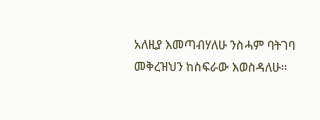አለዚያ እመጣብሃለሁ ንስሓም ባትገባ መቅረዝህን ከስፍራው እወስዳለሁ።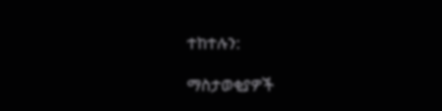ተከተሉን:

ማስታወቂያዎች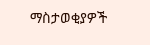ማስታወቂያዎች